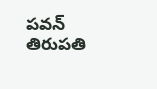ప‌వ‌న్ తిరుప‌తి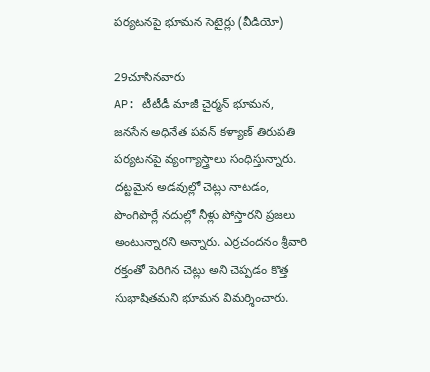ప‌ర్య‌ట‌న‌పై భూమ‌న సెటైర్లు (వీడియో)

29చూసినవారు
AP: టీటీడీ మాజీ చైర్మన్ భూమన, జనసేన అధినేత పవన్ కళ్యాణ్ తిరుపతి పర్యటనపై వ్యంగ్యాస్త్రాలు సంధిస్తున్నారు. దట్టమైన అడవుల్లో చెట్లు నాటడం, పొంగిపొర్లే నదుల్లో నీళ్లు పోస్తారని ప్రజలు అంటున్నారని అన్నారు. ఎర్రచందనం శ్రీవారి రక్తంతో పెరిగిన చెట్లు అని చెప్పడం కొత్త సుభాషితమని భూమన విమర్శించారు.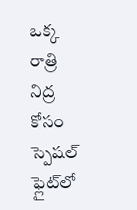ఒక్క రాత్రి నిద్ర కోసం స్పెషల్ ఫ్లైట్‌లో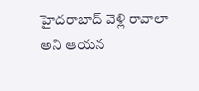హైదరాబాద్ వెళ్లి రావాలా అని ఆయన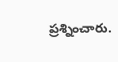ప్రశ్నించారు.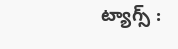ట్యాగ్స్ :